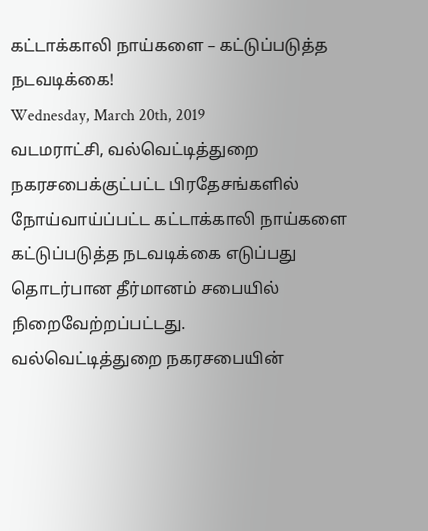கட்டாக்காலி நாய்களை – கட்டுப்படுத்த நடவடிக்கை!
Wednesday, March 20th, 2019
வடமராட்சி, வல்வெட்டித்துறை நகரசபைக்குட்பட்ட பிரதேசங்களில் நோய்வாய்ப்பட்ட கட்டாக்காலி நாய்களை கட்டுப்படுத்த நடவடிக்கை எடுப்பது தொடர்பான தீர்மானம் சபையில் நிறைவேற்றப்பட்டது.
வல்வெட்டித்துறை நகரசபையின்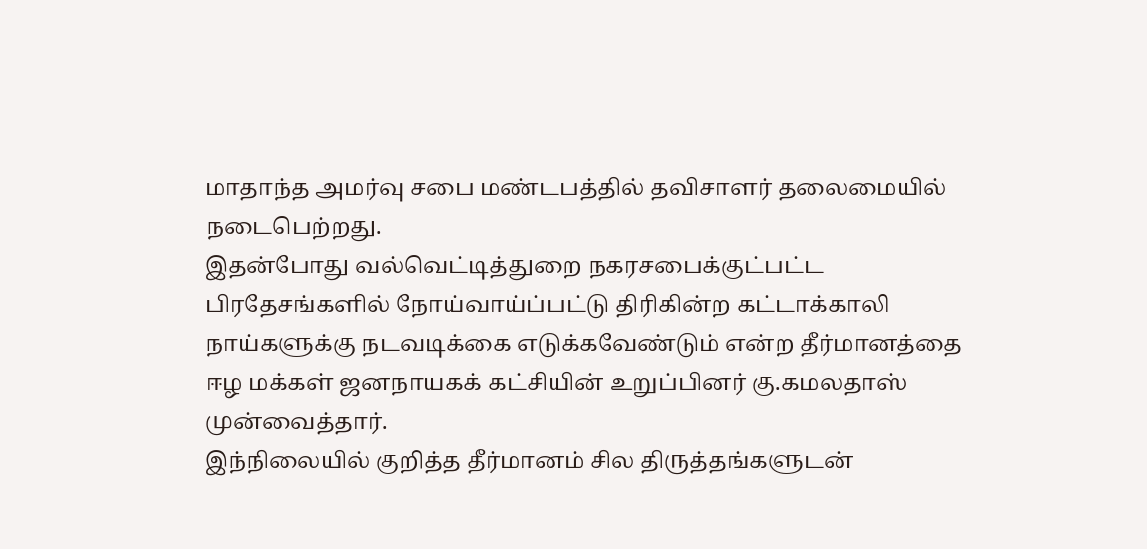மாதாந்த அமர்வு சபை மண்டபத்தில் தவிசாளர் தலைமையில் நடைபெற்றது.
இதன்போது வல்வெட்டித்துறை நகரசபைக்குட்பட்ட பிரதேசங்களில் நோய்வாய்ப்பட்டு திரிகின்ற கட்டாக்காலி நாய்களுக்கு நடவடிக்கை எடுக்கவேண்டும் என்ற தீர்மானத்தை ஈழ மக்கள் ஜனநாயகக் கட்சியின் உறுப்பினர் கு.கமலதாஸ் முன்வைத்தார்.
இந்நிலையில் குறித்த தீர்மானம் சில திருத்தங்களுடன்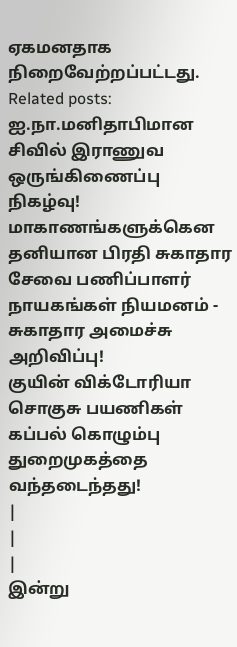ஏகமனதாக நிறைவேற்றப்பட்டது.
Related posts:
ஐ.நா.மனிதாபிமான சிவில் இராணுவ ஒருங்கிணைப்பு நிகழ்வு!
மாகாணங்களுக்கென தனியான பிரதி சுகாதார சேவை பணிப்பாளர் நாயகங்கள் நியமனம் - சுகாதார அமைச்சு அறிவிப்பு!
குயின் விக்டோரியா சொகுசு பயணிகள் கப்பல் கொழும்பு துறைமுகத்தை வந்தடைந்தது!
|
|
|
இன்று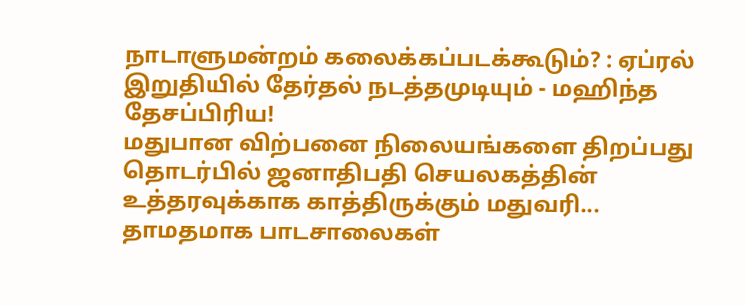நாடாளுமன்றம் கலைக்கப்படக்கூடும்? : ஏப்ரல் இறுதியில் தேர்தல் நடத்தமுடியும் - மஹிந்த தேசப்பிரிய!
மதுபான விற்பனை நிலையங்களை திறப்பது தொடர்பில் ஜனாதிபதி செயலகத்தின் உத்தரவுக்காக காத்திருக்கும் மதுவரி...
தாமதமாக பாடசாலைகள்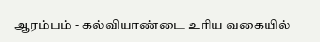ஆரம்பம் - கல்வியாண்டை உரிய வகையில்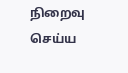நிறைவு செய்ய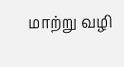மாற்று வழி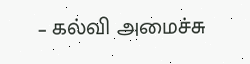– கல்வி அமைச்சு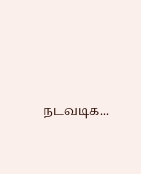நடவடிக...